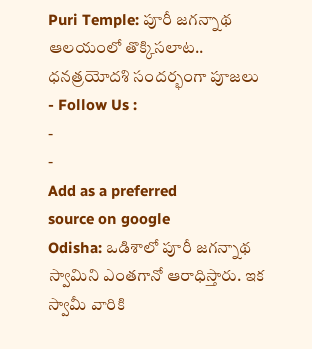Puri Temple: పూరీ జగన్నాథ ఆలయంలో తొక్కిసలాట.. ధనత్రయోదశి సందర్భంగా పూజలు
- Follow Us :
-
-
Add as a preferred
source on google
Odisha: ఒడిశాలో పూరీ జగన్నాథ స్వామిని ఎంతగానో ఆరాధిస్తారు. ఇక స్వామీ వారికి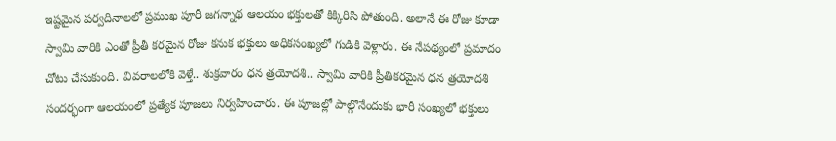ఇష్టమైన పర్వదినాలలో ప్రముఖ పూరీ జగన్నాథ ఆలయం భక్తులతో కిక్కిరిసి పోతుంది. అలానే ఈ రోజు కూడా స్వామి వారికి ఎంతో ప్రీతీ కరమైన రోజు కనుక భక్తులు అధికసంఖ్యలో గుడికి వెళ్లారు. ఈ నేపథ్యంలో ప్రమాదం చోటు చేసుకుంది. వివరాలలోకి వెళ్తే.. శుక్రవారం ధన త్రయోదశి.. స్వామి వారికి ప్రీతికరమైన ధన త్రయోదశి సందర్భంగా ఆలయంలో ప్రత్యేక పూజలు నిర్వహించారు. ఈ పూజల్లో పాల్గొనేందుకు భారీ సంఖ్యలో భక్తులు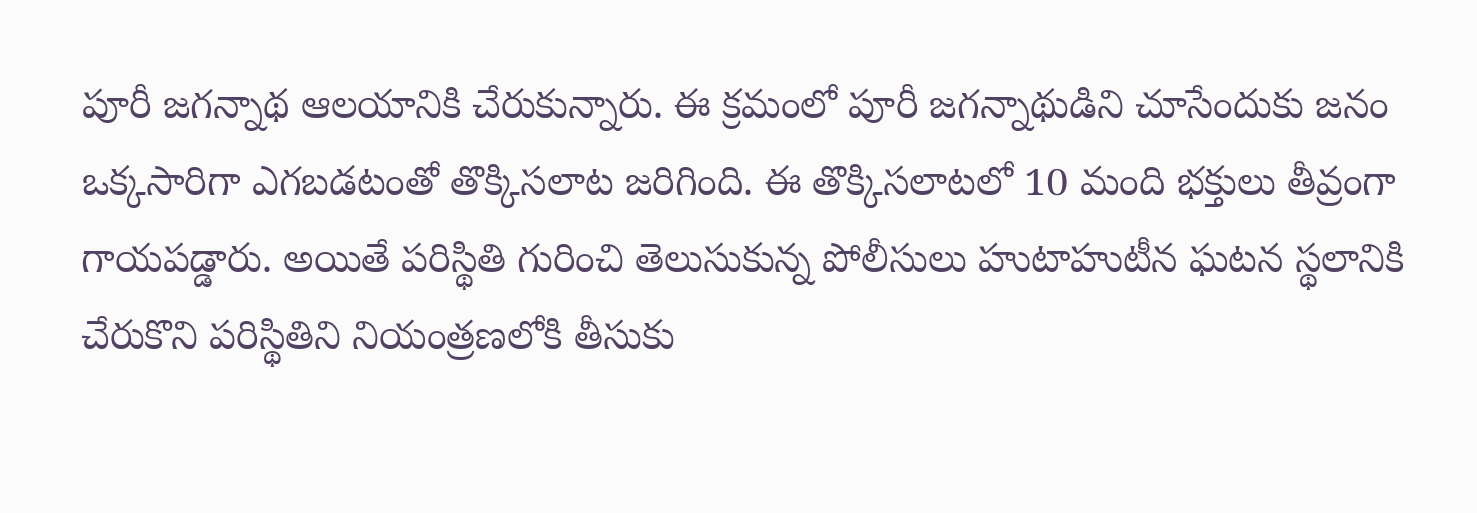పూరీ జగన్నాథ ఆలయానికి చేరుకున్నారు. ఈ క్రమంలో పూరీ జగన్నాథుడిని చూసేందుకు జనం ఒక్కసారిగా ఎగబడటంతో తొక్కిసలాట జరిగింది. ఈ తొక్కిసలాటలో 10 మంది భక్తులు తీవ్రంగా గాయపడ్డారు. అయితే పరిస్థితి గురించి తెలుసుకున్న పోలీసులు హుటాహుటీన ఘటన స్థలానికి చేరుకొని పరిస్థితిని నియంత్రణలోకి తీసుకు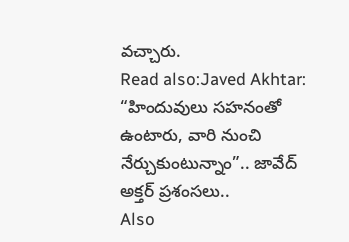వచ్చారు.
Read also:Javed Akhtar: “హిందువులు సహనంతో ఉంటారు, వారి నుంచి నేర్చుకుంటున్నాం”.. జావేద్ అక్తర్ ప్రశంసలు..
Also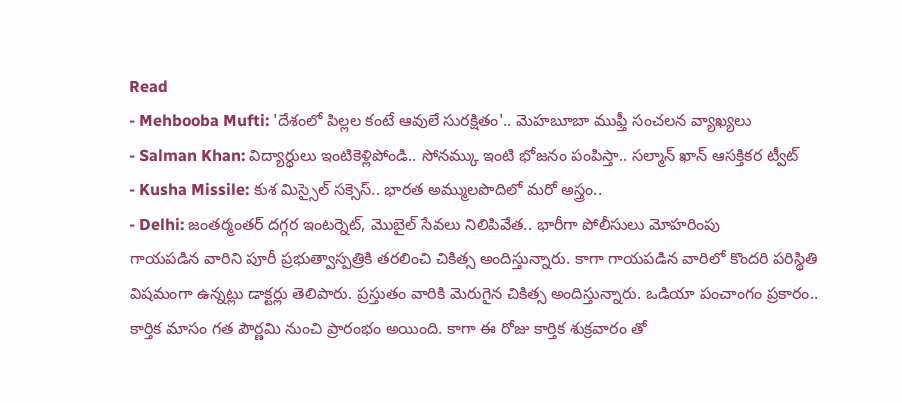Read
- Mehbooba Mufti: 'దేశంలో పిల్లల కంటే ఆవులే సురక్షితం'.. మెహబూబా ముఫ్తీ సంచలన వ్యాఖ్యలు
- Salman Khan: విద్యార్థులు ఇంటికెళ్లిపోండి.. సోనమ్కు ఇంటి భోజనం పంపిస్తా.. సల్మాన్ ఖాన్ ఆసక్తికర ట్వీట్
- Kusha Missile: కుశ మిస్సైల్ సక్సెస్.. భారత అమ్ములపొదిలో మరో అస్త్రం..
- Delhi: జంతర్మంతర్ దగ్గర ఇంటర్నెట్, మొబైల్ సేవలు నిలిపివేత.. భారీగా పోలీసులు మోహరింపు
గాయపడిన వారిని పూరీ ప్రభుత్వాస్పత్రికి తరలించి చికిత్స అందిస్తున్నారు. కాగా గాయపడిన వారిలో కొందరి పరిస్థితి విషమంగా ఉన్నట్లు డాక్టర్లు తెలిపారు. ప్రస్తుతం వారికి మెరుగైన చికిత్స అందిస్తున్నారు. ఒడియా పంచాంగం ప్రకారం.. కార్తిక మాసం గత పౌర్ణమి నుంచి ప్రారంభం అయింది. కాగా ఈ రోజు కార్తిక శుక్రవారం తో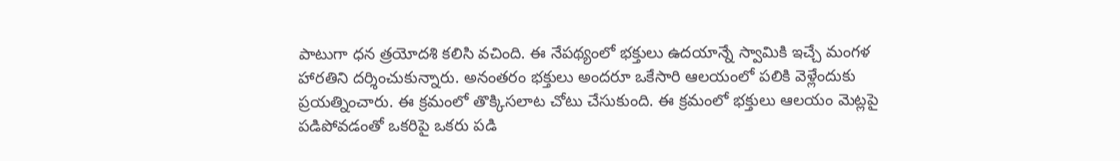పాటుగా ధన త్రయోదశి కలిసి వచింది. ఈ నేపథ్యంలో భక్తులు ఉదయాన్నే స్వామికి ఇచ్చే మంగళ హారతిని దర్శించుకున్నారు. అనంతరం భక్తులు అందరూ ఒకేసారి ఆలయంలో పలికి వెళ్లేందుకు ప్రయత్నించారు. ఈ క్రమంలో తొక్కిసలాట చోటు చేసుకుంది. ఈ క్రమంలో భక్తులు ఆలయం మెట్లపై పడిపోవడంతో ఒకరిపై ఒకరు పడి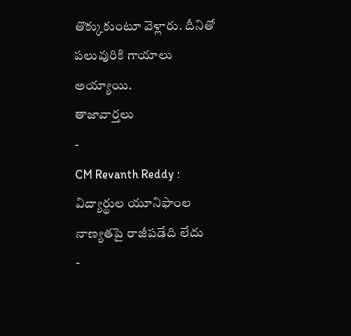తొక్కుకుంటూ వెళ్లారు. దీనితో పలువురికి గాయాలు అయ్యాయి.
తాజావార్తలు
-
CM Revanth Reddy : విద్యార్థుల యూనిఫాంల నాణ్యతపై రాజీపడేది లేదు
-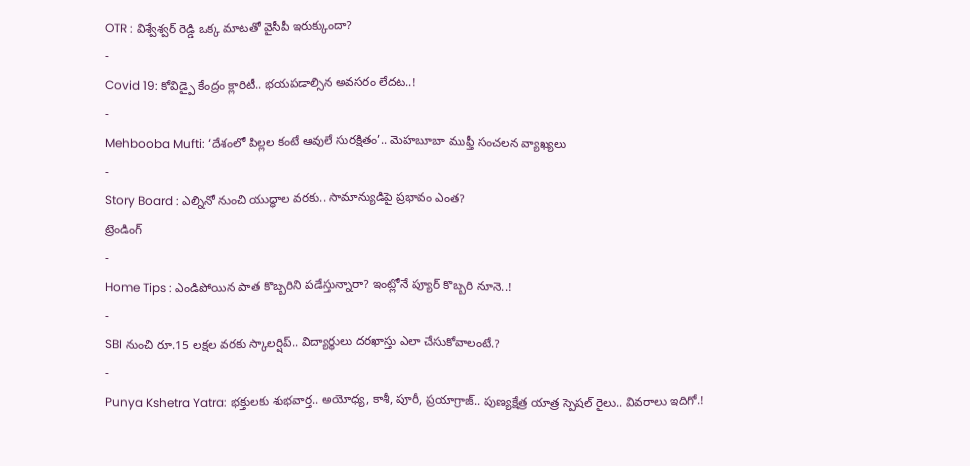OTR : విశ్వేశ్వర్ రెడ్డి ఒక్క మాటతో వైసీపీ ఇరుక్కుందా?
-
Covid 19: కోవిడ్పై కేంద్రం క్లారిటీ.. భయపడాల్సిన అవసరం లేదట..!
-
Mehbooba Mufti: ‘దేశంలో పిల్లల కంటే ఆవులే సురక్షితం’.. మెహబూబా ముఫ్తీ సంచలన వ్యాఖ్యలు
-
Story Board : ఎల్నినో నుంచి యుద్ధాల వరకు.. సామాన్యుడిపై ప్రభావం ఎంత?
ట్రెండింగ్
-
Home Tips : ఎండిపోయిన పాత కొబ్బరిని పడేస్తున్నారా? ఇంట్లోనే ప్యూర్ కొబ్బరి నూనె..!
-
SBI నుంచి రూ.15 లక్షల వరకు స్కాలర్షిప్.. విద్యార్థులు దరఖాస్తు ఎలా చేసుకోవాలంటే.?
-
Punya Kshetra Yatra: భక్తులకు శుభవార్త.. అయోధ్య, కాశీ, పూరీ, ప్రయాగ్రాజ్.. పుణ్యక్షేత్ర యాత్ర స్పెషల్ రైలు.. వివరాలు ఇదిగో.!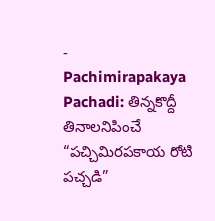-
Pachimirapakaya Pachadi: తిన్నకొద్దీ తినాలనిపించే “పచ్చిమిరపకాయ రోటి పచ్చడి”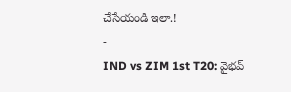చేసేయండి ఇలా.!
-
IND vs ZIM 1st T20: వైభవ్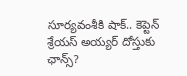సూర్యవంశీకి షాక్.. కెప్టెన్ శ్రేయస్ అయ్యర్ దోస్తుకు ఛాన్స్?